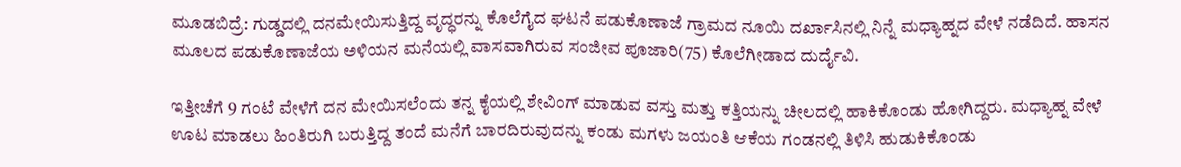ಮೂಡಬಿದ್ರೆ: ಗುಡ್ಡದಲ್ಲಿ ದನಮೇಯಿಸುತ್ತಿದ್ದ ವೃದ್ಧರನ್ನು ಕೊಲೆಗೈದ ಘಟನೆ ಪಡುಕೊಣಾಜೆ ಗ್ರಾಮದ ನೂಯಿ ದರ್ಖಾಸಿನಲ್ಲಿ ನಿನ್ನೆ ಮಧ್ಯಾಹ್ನದ ವೇಳೆ ನಡೆದಿದೆ. ಹಾಸನ ಮೂಲದ ಪಡುಕೊಣಾಜೆಯ ಅಳಿಯನ ಮನೆಯಲ್ಲಿ ವಾಸವಾಗಿರುವ ಸಂಜೀವ ಪೂಜಾರಿ(75) ಕೊಲೆಗೀಡಾದ ದುರ್ದೈವಿ.

ಇತ್ತೀಚೆಗೆ 9 ಗಂಟೆ ವೇಳೆಗೆ ದನ ಮೇಯಿಸಲೆಂದು ತನ್ನ ಕೈಯಲ್ಲಿ ಶೇವಿಂಗ್ ಮಾಡುವ ವಸ್ತು ಮತ್ತು ಕತ್ತಿಯನ್ನು ಚೀಲದಲ್ಲಿ ಹಾಕಿಕೊಂಡು ಹೋಗಿದ್ದರು. ಮಧ್ಯಾಹ್ನ ವೇಳೆ ಊಟ ಮಾಡಲು ಹಿಂತಿರುಗಿ ಬರುತ್ತಿದ್ದ ತಂದೆ ಮನೆಗೆ ಬಾರದಿರುವುದನ್ನು ಕಂಡು ಮಗಳು ಜಯಂತಿ ಆಕೆಯ ಗಂಡನಲ್ಲಿ ತಿಳಿಸಿ ಹುಡುಕಿಕೊಂಡು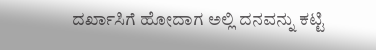ದರ್ಖಾಸಿಗೆ ಹೋದಾಗ ಅಲ್ಲಿ ದನವನ್ನು ಕಟ್ಟಿ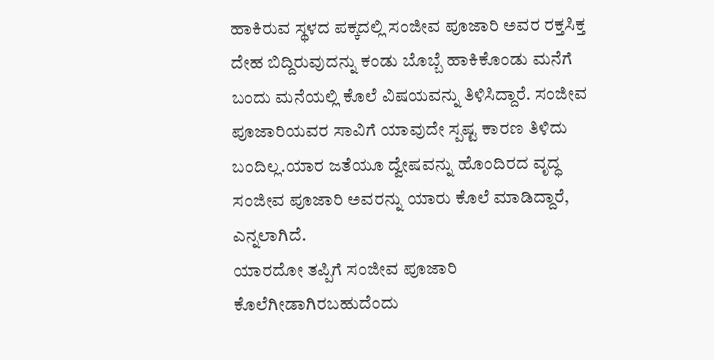ಹಾಕಿರುವ ಸ್ಥಳದ ಪಕ್ಕದಲ್ಲಿ ಸಂಜೀವ ಪೂಜಾರಿ ಅವರ ರಕ್ತಸಿಕ್ತ ದೇಹ ಬಿದ್ದಿರುವುದನ್ನು ಕಂಡು ಬೊಬ್ಬೆ ಹಾಕಿಕೊಂಡು ಮನೆಗೆ ಬಂದು ಮನೆಯಲ್ಲಿ ಕೊಲೆ ವಿಷಯವನ್ನು ತಿಳಿಸಿದ್ದಾರೆ. ಸಂಜೀವ ಪೂಜಾರಿಯವರ ಸಾವಿಗೆ ಯಾವುದೇ ಸ್ಪಷ್ಟ ಕಾರಣ ತಿಳಿದು ಬಂದಿಲ್ಲ.ಯಾರ ಜತೆಯೂ ದ್ವೇಷವನ್ನು ಹೊಂದಿರದ ವೃದ್ಧ ಸಂಜೀವ ಪೂಜಾರಿ ಅವರನ್ನು ಯಾರು ಕೊಲೆ ಮಾಡಿದ್ದಾರೆ, ಎನ್ನಲಾಗಿದೆ.
ಯಾರದೋ ತಪ್ಪಿಗೆ ಸಂಜೀವ ಪೂಜಾರಿ ಕೊಲೆಗೀಡಾಗಿರಬಹುದೆಂದು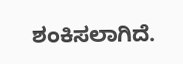ಶಂಕಿಸಲಾಗಿದೆ.